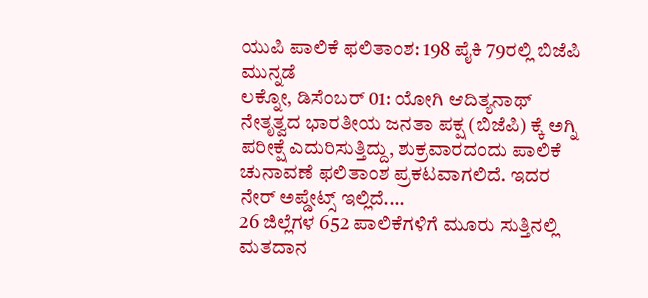ಯುಪಿ ಪಾಲಿಕೆ ಫಲಿತಾಂಶ: 198 ಪೈಕಿ 79ರಲ್ಲಿ ಬಿಜೆಪಿ ಮುನ್ನಡೆ
ಲಕ್ನೋ, ಡಿಸೆಂಬರ್ 01: ಯೋಗಿ ಆದಿತ್ಯನಾಥ್ ನೇತೃತ್ವದ ಭಾರತೀಯ ಜನತಾ ಪಕ್ಷ (ಬಿಜೆಪಿ) ಕ್ಕೆ ಅಗ್ನಿ ಪರೀಕ್ಷೆ ಎದುರಿಸುತ್ತಿದ್ದು, ಶುಕ್ರವಾರದಂದು ಪಾಲಿಕೆ ಚುನಾವಣೆ ಫಲಿತಾಂಶ ಪ್ರಕಟವಾಗಲಿದೆ. ಇದರ ನೇರ್ ಅಪ್ಡೇಟ್ಸ್ ಇಲ್ಲಿದೆ....
26 ಜಿಲ್ಲೆಗಳ 652 ಪಾಲಿಕೆಗಳಿಗೆ ಮೂರು ಸುತ್ತಿನಲ್ಲಿ ಮತದಾನ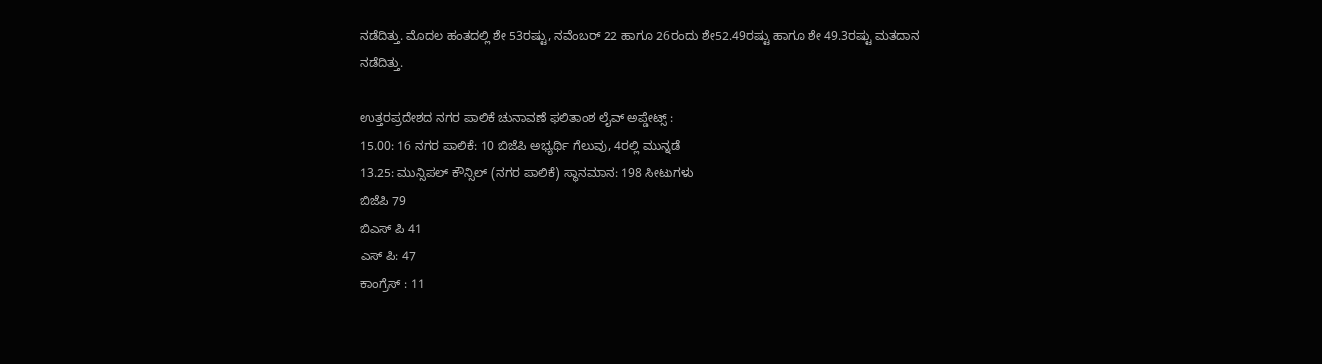ನಡೆದಿತ್ತು. ಮೊದಲ ಹಂತದಲ್ಲಿ ಶೇ 53ರಷ್ಟು, ನವೆಂಬರ್ 22 ಹಾಗೂ 26ರಂದು ಶೇ52.49ರಷ್ಟು ಹಾಗೂ ಶೇ 49.3ರಷ್ಟು ಮತದಾನ ನಡೆದಿತ್ತು.

ಉತ್ತರಪ್ರದೇಶದ ನಗರ ಪಾಲಿಕೆ ಚುನಾವಣೆ ಫಲಿತಾಂಶ ಲೈವ್ ಅಪ್ಡೇಟ್ಸ್ :
15.00: 16 ನಗರ ಪಾಲಿಕೆ: 10 ಬಿಜೆಪಿ ಅಭ್ಯರ್ಥಿ ಗೆಲುವು, 4ರಲ್ಲಿ ಮುನ್ನಡೆ
13.25: ಮುನ್ಸಿಪಲ್ ಕೌನ್ಸಿಲ್ (ನಗರ ಪಾಲಿಕೆ) ಸ್ಥಾನಮಾನ: 198 ಸೀಟುಗಳು
ಬಿಜೆಪಿ 79
ಬಿಎಸ್ ಪಿ 41
ಎಸ್ ಪಿ: 47
ಕಾಂಗ್ರೆಸ್ : 11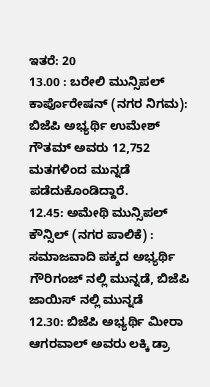ಇತರೆ: 20
13.00 : ಬರೇಲಿ ಮುನ್ಸಿಪಲ್ ಕಾರ್ಪೊರೇಷನ್ (ನಗರ ನಿಗಮ): ಬಿಜೆಪಿ ಅಭ್ಯರ್ಥಿ ಉಮೇಶ್ ಗೌತಮ್ ಅವರು 12,752 ಮತಗಳಿಂದ ಮುನ್ನಡೆ ಪಡೆದುಕೊಂಡಿದ್ದಾರೆ.
12.45: ಅಮೇಥಿ ಮುನ್ಸಿಪಲ್ ಕೌನ್ಸಿಲ್ (ನಗರ ಪಾಲಿಕೆ) : ಸಮಾಜವಾದಿ ಪಕ್ಶದ ಅಭ್ಯರ್ಥಿ ಗೌರಿಗಂಜ್ ನಲ್ಲಿ ಮುನ್ನಡೆ, ಬಿಜೆಪಿ ಜಾಯಿಸ್ ನಲ್ಲಿ ಮುನ್ನಡೆ
12.30: ಬಿಜೆಪಿ ಅಭ್ಯರ್ಥಿ ಮೀರಾ ಆಗರವಾಲ್ ಅವರು ಲಕ್ಕಿ ಡ್ರಾ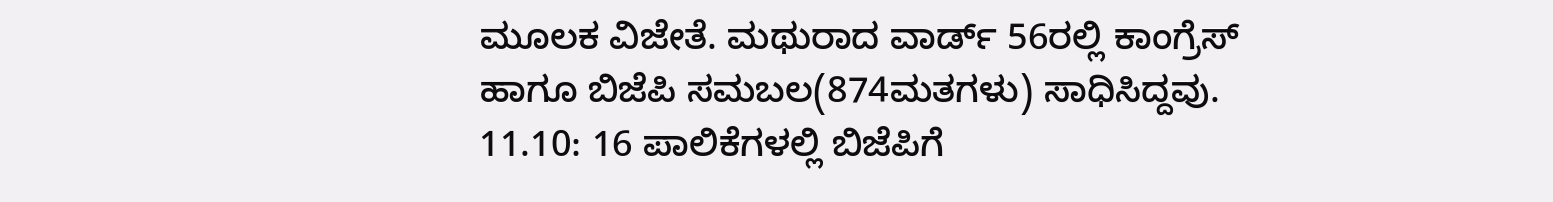ಮೂಲಕ ವಿಜೇತೆ. ಮಥುರಾದ ವಾರ್ಡ್ 56ರಲ್ಲಿ ಕಾಂಗ್ರೆಸ್ ಹಾಗೂ ಬಿಜೆಪಿ ಸಮಬಲ(874ಮತಗಳು) ಸಾಧಿಸಿದ್ದವು.
11.10: 16 ಪಾಲಿಕೆಗಳಲ್ಲಿ ಬಿಜೆಪಿಗೆ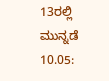13ರಲ್ಲಿ ಮುನ್ನಡೆ
10.05: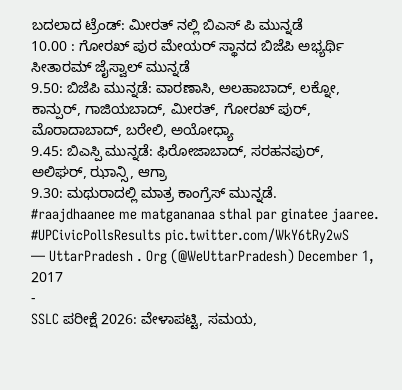ಬದಲಾದ ಟ್ರೆಂಡ್: ಮೀರತ್ ನಲ್ಲಿ ಬಿಎಸ್ ಪಿ ಮುನ್ನಡೆ
10.00 : ಗೋರಖ್ ಪುರ ಮೇಯರ್ ಸ್ಥಾನದ ಬಿಜೆಪಿ ಅಭ್ಯರ್ಥಿ ಸೀತಾರಮ್ ಜೈಸ್ವಾಲ್ ಮುನ್ನಡೆ
9.50: ಬಿಜೆಪಿ ಮುನ್ನಡೆ: ವಾರಣಾಸಿ, ಅಲಹಾಬಾದ್, ಲಕ್ನೋ, ಕಾನ್ಪುರ್, ಗಾಜಿಯಬಾದ್, ಮೀರತ್, ಗೋರಖ್ ಪುರ್, ಮೊರಾದಾಬಾದ್, ಬರೇಲಿ, ಅಯೋಧ್ಯಾ
9.45: ಬಿಎಸ್ಪಿ ಮುನ್ನಡೆ: ಫಿರೋಜಾಬಾದ್, ಸರಹನಪುರ್, ಅಲಿಘರ್, ಝಾನ್ಸಿ, ಆಗ್ರಾ
9.30: ಮಥುರಾದಲ್ಲಿ ಮಾತ್ರ ಕಾಂಗ್ರೆಸ್ ಮುನ್ನಡೆ.
#raajdhaanee me matgananaa sthal par ginatee jaaree. #UPCivicPollsResults pic.twitter.com/WkY6tRy2wS
— UttarPradesh . Org (@WeUttarPradesh) December 1, 2017
-
SSLC ಪರೀಕ್ಷೆ 2026: ವೇಳಾಪಟ್ಟಿ, ಸಮಯ,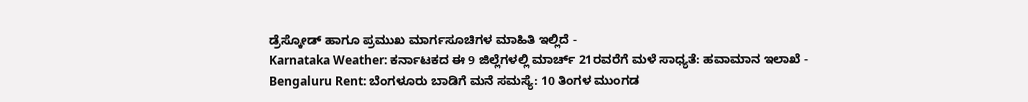ಡ್ರೆಸ್ಕೋಡ್ ಹಾಗೂ ಪ್ರಮುಖ ಮಾರ್ಗಸೂಚಿಗಳ ಮಾಹಿತಿ ಇಲ್ಲಿದೆ -
Karnataka Weather: ಕರ್ನಾಟಕದ ಈ 9 ಜಿಲ್ಲೆಗಳಲ್ಲಿ ಮಾರ್ಚ್ 21ರವರೆಗೆ ಮಳೆ ಸಾಧ್ಯತೆ: ಹವಾಮಾನ ಇಲಾಖೆ -
Bengaluru Rent: ಬೆಂಗಳೂರು ಬಾಡಿಗೆ ಮನೆ ಸಮಸ್ಯೆ: 10 ತಿಂಗಳ ಮುಂಗಡ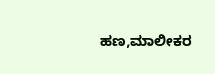ಹಣ,ಮಾಲೀಕರ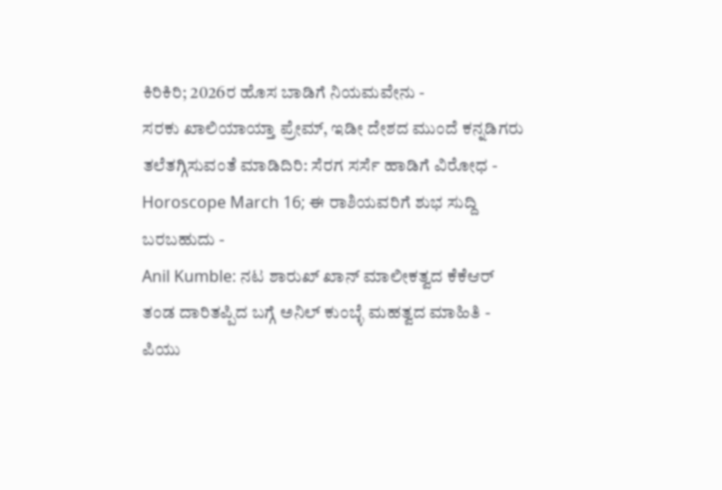ಕಿರಿಕಿರಿ; 2026ರ ಹೊಸ ಬಾಡಿಗೆ ನಿಯಮವೇನು -
ಸರಕು ಖಾಲಿಯಾಯ್ತಾ ಪ್ರೇಮ್, ಇಡೀ ದೇಶದ ಮುಂದೆ ಕನ್ನಡಿಗರು ತಲೆತಗ್ಗಿಸುವಂತೆ ಮಾಡಿದಿರಿ: ಸೆರಗ ಸರ್ಸೆ ಹಾಡಿಗೆ ವಿರೋಧ -
Horoscope March 16; ಈ ರಾಶಿಯವರಿಗೆ ಶುಭ ಸುದ್ದಿ ಬರಬಹುದು -
Anil Kumble: ನಟ ಶಾರುಖ್ ಖಾನ್ ಮಾಲೀಕತ್ವದ ಕೆಕೆಆರ್ ತಂಡ ದಾರಿತಪ್ಪಿದ ಬಗ್ಗೆ ಅನಿಲ್ ಕುಂಬ್ಳೆ ಮಹತ್ವದ ಮಾಹಿತಿ -
ಪಿಯು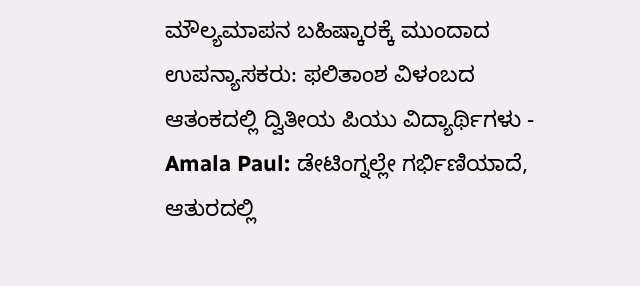ಮೌಲ್ಯಮಾಪನ ಬಹಿಷ್ಕಾರಕ್ಕೆ ಮುಂದಾದ ಉಪನ್ಯಾಸಕರು: ಫಲಿತಾಂಶ ವಿಳಂಬದ ಆತಂಕದಲ್ಲಿ ದ್ವಿತೀಯ ಪಿಯು ವಿದ್ಯಾರ್ಥಿಗಳು -
Amala Paul: ಡೇಟಿಂಗ್ನಲ್ಲೇ ಗರ್ಭಿಣಿಯಾದೆ, ಆತುರದಲ್ಲಿ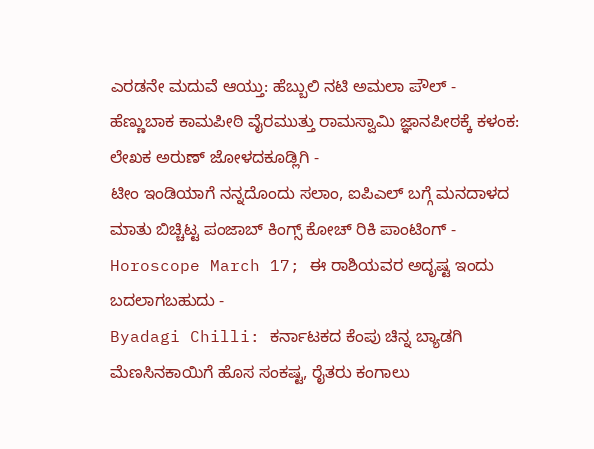ಎರಡನೇ ಮದುವೆ ಆಯ್ತು: ಹೆಬ್ಬುಲಿ ನಟಿ ಅಮಲಾ ಪೌಲ್ -
ಹೆಣ್ಣುಬಾಕ ಕಾಮಪೀಠಿ ವೈರಮುತ್ತು ರಾಮಸ್ವಾಮಿ ಜ್ಞಾನಪೀಠಕ್ಕೆ ಕಳಂಕ: ಲೇಖಕ ಅರುಣ್ ಜೋಳದಕೂಡ್ಲಿಗಿ -
ಟೀಂ ಇಂಡಿಯಾಗೆ ನನ್ನದೊಂದು ಸಲಾಂ, ಐಪಿಎಲ್ ಬಗ್ಗೆ ಮನದಾಳದ ಮಾತು ಬಿಚ್ಚಿಟ್ಟ ಪಂಜಾಬ್ ಕಿಂಗ್ಸ್ ಕೋಚ್ ರಿಕಿ ಪಾಂಟಿಂಗ್ -
Horoscope March 17; ಈ ರಾಶಿಯವರ ಅದೃಷ್ಟ ಇಂದು ಬದಲಾಗಬಹುದು -
Byadagi Chilli: ಕರ್ನಾಟಕದ ಕೆಂಪು ಚಿನ್ನ ಬ್ಯಾಡಗಿ ಮೆಣಸಿನಕಾಯಿಗೆ ಹೊಸ ಸಂಕಷ್ಟ, ರೈತರು ಕಂಗಾಲು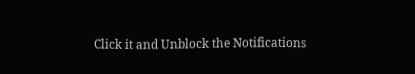Click it and Unblock the Notifications